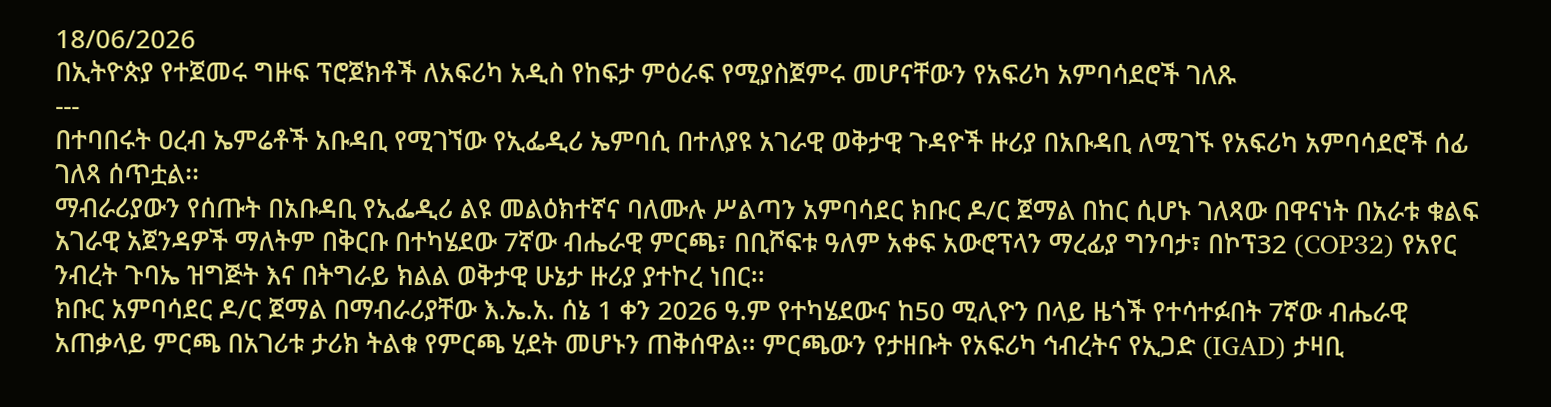18/06/2026
በኢትዮጵያ የተጀመሩ ግዙፍ ፕሮጀክቶች ለአፍሪካ አዲስ የከፍታ ምዕራፍ የሚያስጀምሩ መሆናቸውን የአፍሪካ አምባሳደሮች ገለጹ
---
በተባበሩት ዐረብ ኤምሬቶች አቡዳቢ የሚገኘው የኢፌዲሪ ኤምባሲ በተለያዩ አገራዊ ወቅታዊ ጉዳዮች ዙሪያ በአቡዳቢ ለሚገኙ የአፍሪካ አምባሳደሮች ሰፊ ገለጻ ሰጥቷል፡፡
ማብራሪያውን የሰጡት በአቡዳቢ የኢፌዲሪ ልዩ መልዕክተኛና ባለሙሉ ሥልጣን አምባሳደር ክቡር ዶ/ር ጀማል በከር ሲሆኑ ገለጻው በዋናነት በአራቱ ቁልፍ አገራዊ አጀንዳዎች ማለትም በቅርቡ በተካሄደው 7ኛው ብሔራዊ ምርጫ፣ በቢሾፍቱ ዓለም አቀፍ አውሮፕላን ማረፊያ ግንባታ፣ በኮፕ32 (COP32) የአየር ንብረት ጉባኤ ዝግጅት እና በትግራይ ክልል ወቅታዊ ሁኔታ ዙሪያ ያተኮረ ነበር፡፡
ክቡር አምባሳደር ዶ/ር ጀማል በማብራሪያቸው እ.ኤ.አ. ሰኔ 1 ቀን 2026 ዓ.ም የተካሄደውና ከ50 ሚሊዮን በላይ ዜጎች የተሳተፉበት 7ኛው ብሔራዊ አጠቃላይ ምርጫ በአገሪቱ ታሪክ ትልቁ የምርጫ ሂደት መሆኑን ጠቅሰዋል፡፡ ምርጫውን የታዘቡት የአፍሪካ ኅብረትና የኢጋድ (IGAD) ታዛቢ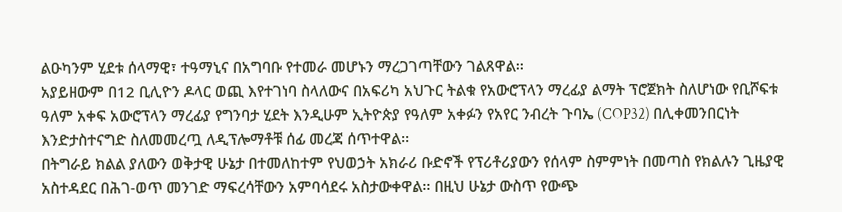ልዑካንም ሂደቱ ሰላማዊ፣ ተዓማኒና በአግባቡ የተመራ መሆኑን ማረጋገጣቸውን ገልጸዋል፡፡
አያይዘውም በ12 ቢሊዮን ዶላር ወጪ እየተገነባ ስላለውና በአፍሪካ አህጉር ትልቁ የአውሮፕላን ማረፊያ ልማት ፕሮጀክት ስለሆነው የቢሾፍቱ ዓለም አቀፍ አውሮፕላን ማረፊያ የግንባታ ሂደት እንዲሁም ኢትዮጵያ የዓለም አቀፉን የአየር ንብረት ጉባኤ (COP32) በሊቀመንበርነት እንድታስተናግድ ስለመመረጧ ለዲፕሎማቶቹ ሰፊ መረጃ ሰጥተዋል፡፡
በትግራይ ክልል ያለውን ወቅታዊ ሁኔታ በተመለከተም የህወኃት አክራሪ ቡድኖች የፕሪቶሪያውን የሰላም ስምምነት በመጣስ የክልሉን ጊዜያዊ አስተዳደር በሕገ-ወጥ መንገድ ማፍረሳቸውን አምባሳደሩ አስታውቀዋል፡፡ በዚህ ሁኔታ ውስጥ የውጭ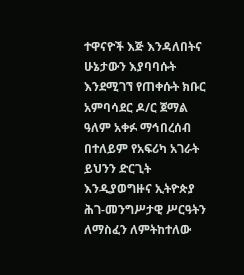ተዋናዮች እጅ እንዳለበትና ሁኔታውን እያባባሱት እንደሚገኘ የጠቀሱት ክቡር አምባሳደር ዶ/ር ጀማል ዓለም አቀፉ ማኅበረሰብ በተለይም የአፍሪካ አገራት ይህንን ድርጊት እንዲያወግዙና ኢትዮጵያ ሕገ-መንግሥታዊ ሥርዓትን ለማስፈን ለምትከተለው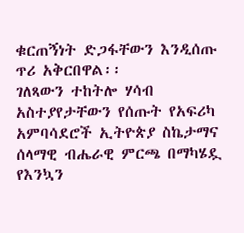ቁርጠኝነት ድጋፋቸውን እንዲሰጡ ጥሪ አቅርበዋል፡፡
ገለጻውን ተከትሎ ሃሳብ አስተያየታቸውን የሰጡት የአፍሪካ አምባሳደሮች ኢትዮጵያ ስኬታማና ሰላማዊ ብሔራዊ ምርጫ በማካሄዷ የእንኳን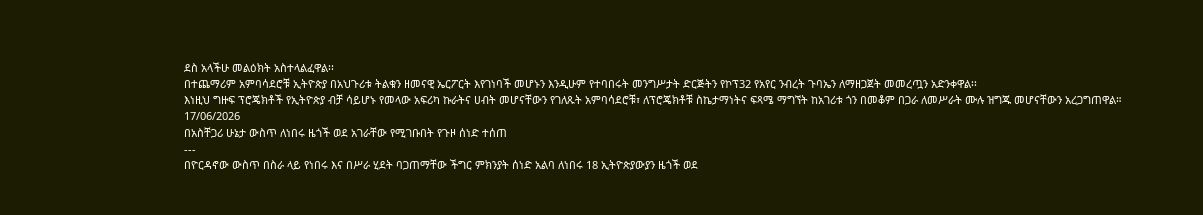ደስ አላችሁ መልዕክት አስተላልፈዋል፡፡
በተጨማሪም አምባሳደሮቹ ኢትዮጵያ በአህጉሪቱ ትልቁን ዘመናዊ ኤርፖርት እየገነባች መሆኑን እንዲሁም የተባበሩት መንግሥታት ድርጅትን የኮፕ32 የአየር ንብረት ጉባኤን ለማዘጋጀት መመረጧን አድንቀዋል፡፡
እነዚህ ግዙፍ ፕሮጄክቶች የኢትዮጵያ ብቻ ሳይሆኑ የመላው አፍሪካ ኩራትና ሀብት መሆናቸውን የገለጹት አምባሳደሮቹ፣ ለፕሮጄክቶቹ ስኬታማነትና ፍጻሜ ማግኘት ከአገሪቱ ጎን በመቆም በጋራ ለመሥራት ሙሉ ዝግጁ መሆናቸውን አረጋግጠዋል።
17/06/2026
በአስቸጋሪ ሁኔታ ውስጥ ለነበሩ ዜጎች ወደ አገራቸው የሚገቡበት የጉዞ ሰነድ ተሰጠ
---
በዮርዳኖው ውስጥ በስራ ላይ የነበሩ እና በሥራ ሂደት ባጋጠማቸው ችግር ምክንያት ሰነድ አልባ ለነበሩ 18 ኢትዮጵያውያን ዜጎች ወደ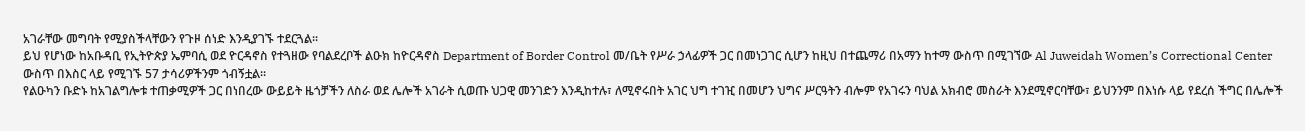አገራቸው መግባት የሚያስችላቸውን የጉዞ ሰነድ እንዲያገኙ ተደርጓል፡፡
ይህ የሆነው ከአቡዳቢ የኢትዮጵያ ኤምባሲ ወደ ዮርዳኖስ የተጓዘው የባልደረቦች ልዑክ ከዮርዳኖስ Department of Border Control መ/ቤት የሥራ ኃላፊዎች ጋር በመነጋገር ሲሆን ከዚህ በተጨማሪ በአማን ከተማ ውስጥ በሚገኘው Al Juweidah Women’s Correctional Center ውስጥ በእስር ላይ የሚገኙ 57 ታሳሪዎችንም ጎብኝቷል፡፡
የልዑካን ቡድኑ ከአገልግሎቱ ተጠቃሚዎች ጋር በነበረው ውይይት ዜጎቻችን ለስራ ወደ ሌሎች አገራት ሲወጡ ህጋዊ መንገድን እንዲከተሉ፣ ለሚኖሩበት አገር ህግ ተገዢ በመሆን ህግና ሥርዓትን ብሎም የአገሩን ባህል አክብሮ መስራት እንደሚኖርባቸው፣ ይህንንም በእነሱ ላይ የደረሰ ችግር በሌሎች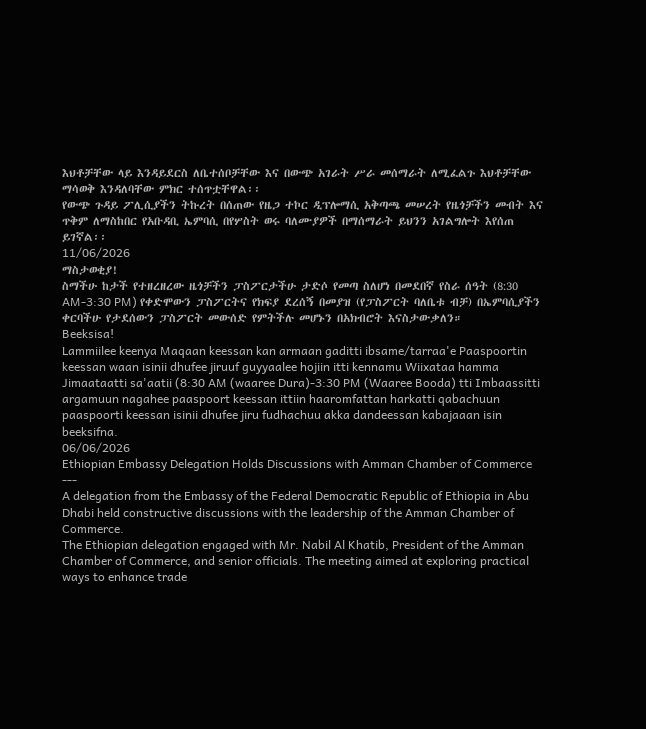እህቶቻቸው ላይ እንዳይደርስ ለቤተሰቦቻቸው እና በውጭ አገራት ሥራ መሰማራት ለሚፈልጉ እህቶቻቸው ማሳወቅ እንዳለባቸው ምክር ተሰጥቷቸዋል፡፡
የውጭ ጉዳይ ፖሊሲያችን ትኩረት በሰጠው የዜጋ ተኮር ዲፕሎማሲ አቅጣጫ መሠረት የዜጎቻችን መብት እና ጥቅም ለማስከበር የአቡዳቢ ኤምባሲ በየሦስት ወሩ ባለሙያዎች በማሰማራት ይህንን አገልግሎት እየሰጠ ይገኛል፡፡
11/06/2026
ማስታወቂያ!
ስማችሁ ከታች የተዘረዘረው ዜጎቻችን ፓስፖርታችሁ ታድሶ የመጣ ስለሆነ በመደበኛ የስራ ሰዓት (8:30 AM-3:30 PM) የቀድሞውን ፓስፖርትና የክፍያ ደረሰኝ በመያዝ (የፓስፖርት ባለቤቱ ብቻ) በኤምባሲያችን ቀርባችሁ የታደሰውን ፓስፖርት መውሰድ የምትችሉ መሆኑን በአክብሮት እናስታውቃለን።
Beeksisa!
Lammiilee keenya Maqaan keessan kan armaan gaditti ibsame/tarraa'e Paaspoortin keessan waan isinii dhufee jiruuf guyyaalee hojiin itti kennamu Wiixataa hamma Jimaataatti sa'aatii (8:30 AM (waaree Dura)-3:30 PM (Waaree Booda) tti Imbaassitti argamuun nagahee paaspoort keessan ittiin haaromfattan harkatti qabachuun paaspoorti keessan isinii dhufee jiru fudhachuu akka dandeessan kabajaaan isin beeksifna.
06/06/2026
Ethiopian Embassy Delegation Holds Discussions with Amman Chamber of Commerce
---
A delegation from the Embassy of the Federal Democratic Republic of Ethiopia in Abu Dhabi held constructive discussions with the leadership of the Amman Chamber of Commerce.
The Ethiopian delegation engaged with Mr. Nabil Al Khatib, President of the Amman Chamber of Commerce, and senior officials. The meeting aimed at exploring practical ways to enhance trade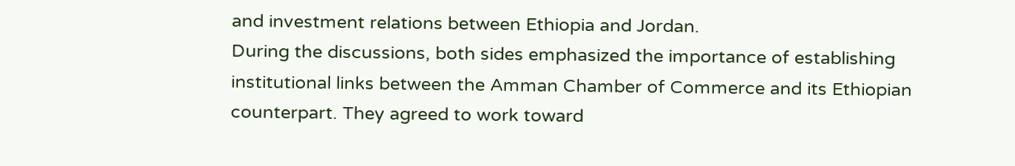and investment relations between Ethiopia and Jordan.
During the discussions, both sides emphasized the importance of establishing institutional links between the Amman Chamber of Commerce and its Ethiopian counterpart. They agreed to work toward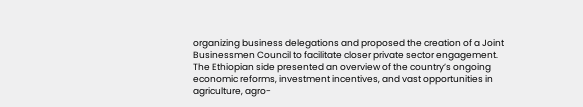organizing business delegations and proposed the creation of a Joint Businessmen Council to facilitate closer private sector engagement.
The Ethiopian side presented an overview of the country’s ongoing economic reforms, investment incentives, and vast opportunities in agriculture, agro-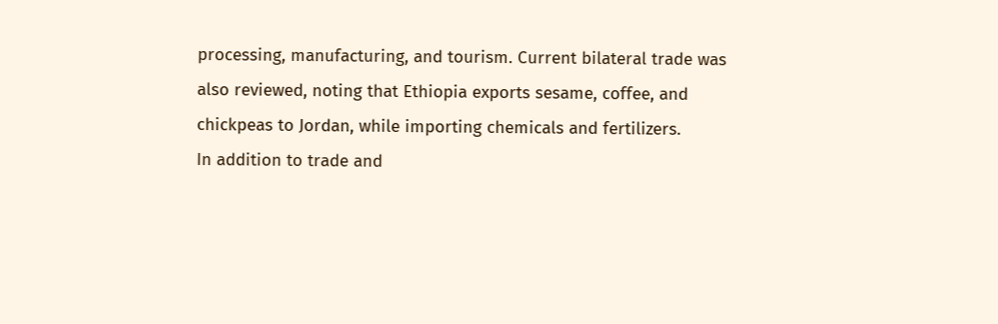processing, manufacturing, and tourism. Current bilateral trade was also reviewed, noting that Ethiopia exports sesame, coffee, and chickpeas to Jordan, while importing chemicals and fertilizers.
In addition to trade and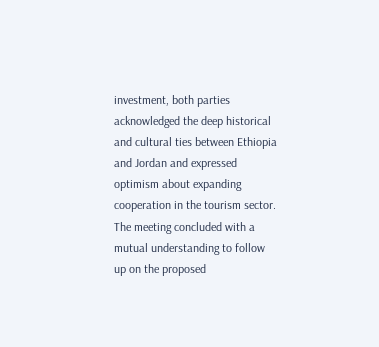investment, both parties acknowledged the deep historical and cultural ties between Ethiopia and Jordan and expressed optimism about expanding cooperation in the tourism sector.
The meeting concluded with a mutual understanding to follow up on the proposed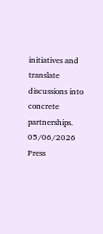initiatives and translate discussions into concrete partnerships.
05/06/2026
Press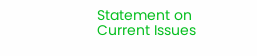Statement on Current Issues